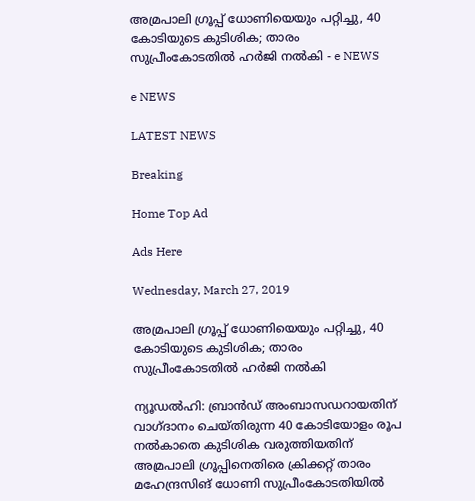അമ്രപാലി ഗ്രൂപ്പ് ധോണിയെയും പറ്റിച്ചു, 40 കോടിയുടെ കുടിശിക; താരം സുപ്രീംകോടതില്‍ ഹര്‍ജി നല്‍കി - e NEWS

e NEWS

LATEST NEWS

Breaking

Home Top Ad

Ads Here

Wednesday, March 27, 2019

അമ്രപാലി ഗ്രൂപ്പ് ധോണിയെയും പറ്റിച്ചു, 40 കോടിയുടെ കുടിശിക; താരം സുപ്രീംകോടതില്‍ ഹര്‍ജി നല്‍കി

ന്യൂഡൽഹി: ബ്രാൻഡ് അംബാസഡറായതിന് വാഗ്ദാനം ചെയ്തിരുന്ന 40 കോടിയോളം രൂപ നൽകാതെ കുടിശിക വരുത്തിയതിന് അമ്രപാലി ഗ്രൂപ്പിനെതിരെ ക്രിക്കറ്റ് താരം മഹേന്ദ്രസിങ് ധോണി സുപ്രീംകോടതിയിൽ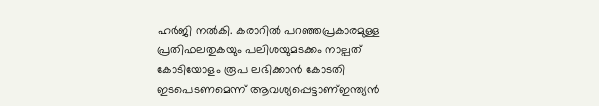ഹർജി നൽകി. കരാറിൽ പറഞ്ഞപ്രകാരമുള്ള പ്രതിഫലതുകയും പലിശയുമടക്കം നാല്പത് കോടിയോളം രൂപ ലഭിക്കാൻ കോടതി ഇടപെടണമെന്ന് ആവശ്യപ്പെട്ടാണ്ഇന്ത്യൻ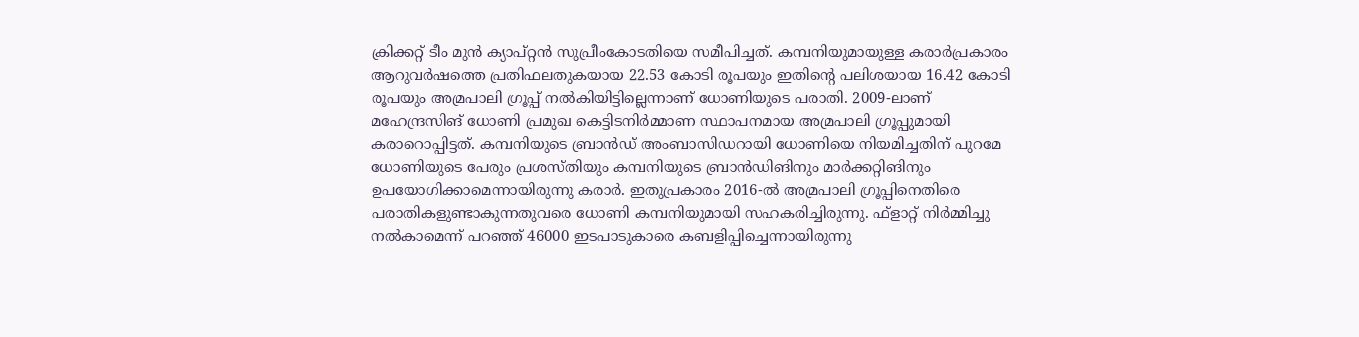ക്രിക്കറ്റ് ടീം മുൻ ക്യാപ്റ്റൻ സുപ്രീംകോടതിയെ സമീപിച്ചത്. കമ്പനിയുമായുള്ള കരാർപ്രകാരം ആറുവർഷത്തെ പ്രതിഫലതുകയായ 22.53 കോടി രൂപയും ഇതിന്റെ പലിശയായ 16.42 കോടി രൂപയും അമ്രപാലി ഗ്രൂപ്പ് നൽകിയിട്ടില്ലെന്നാണ് ധോണിയുടെ പരാതി. 2009-ലാണ് മഹേന്ദ്രസിങ് ധോണി പ്രമുഖ കെട്ടിടനിർമ്മാണ സ്ഥാപനമായ അമ്രപാലി ഗ്രൂപ്പുമായി കരാറൊപ്പിട്ടത്. കമ്പനിയുടെ ബ്രാൻഡ് അംബാസിഡറായി ധോണിയെ നിയമിച്ചതിന് പുറമേ ധോണിയുടെ പേരും പ്രശസ്തിയും കമ്പനിയുടെ ബ്രാൻഡിങിനും മാർക്കറ്റിങിനും ഉപയോഗിക്കാമെന്നായിരുന്നു കരാർ. ഇതുപ്രകാരം 2016-ൽ അമ്രപാലി ഗ്രൂപ്പിനെതിരെ പരാതികളുണ്ടാകുന്നതുവരെ ധോണി കമ്പനിയുമായി സഹകരിച്ചിരുന്നു. ഫ്ളാറ്റ് നിർമ്മിച്ചു നൽകാമെന്ന് പറഞ്ഞ് 46000 ഇടപാടുകാരെ കബളിപ്പിച്ചെന്നായിരുന്നു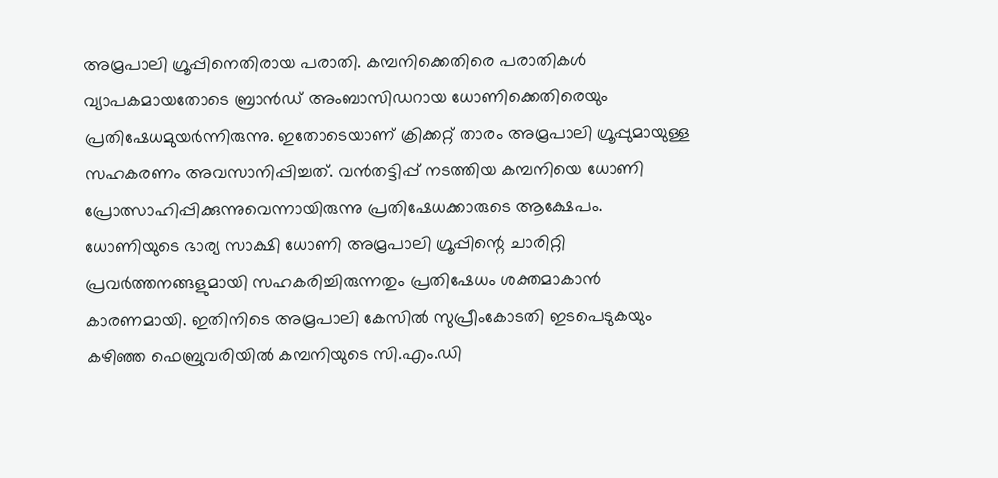അമ്രപാലി ഗ്രൂപ്പിനെതിരായ പരാതി. കമ്പനിക്കെതിരെ പരാതികൾ വ്യാപകമായതോടെ ബ്രാൻഡ് അംബാസിഡറായ ധോണിക്കെതിരെയും പ്രതിഷേധമുയർന്നിരുന്നു. ഇതോടെയാണ് ക്രിക്കറ്റ് താരം അമ്രപാലി ഗ്രൂപ്പുമായുള്ള സഹകരണം അവസാനിപ്പിച്ചത്. വൻതട്ടിപ്പ് നടത്തിയ കമ്പനിയെ ധോണി പ്രോത്സാഹിപ്പിക്കുന്നുവെന്നായിരുന്നു പ്രതിഷേധക്കാരുടെ ആക്ഷേപം. ധോണിയുടെ ഭാര്യ സാക്ഷി ധോണി അമ്രപാലി ഗ്രൂപ്പിന്റെ ചാരിറ്റി പ്രവർത്തനങ്ങളുമായി സഹകരിച്ചിരുന്നതും പ്രതിഷേധം ശക്തമാകാൻ കാരണമായി. ഇതിനിടെ അമ്രപാലി കേസിൽ സുപ്രീംകോടതി ഇടപെടുകയും കഴിഞ്ഞ ഫെബ്രുവരിയിൽ കമ്പനിയുടെ സി.എം.ഡി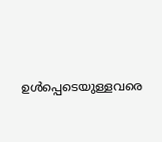ഉൾപ്പെടെയുള്ളവരെ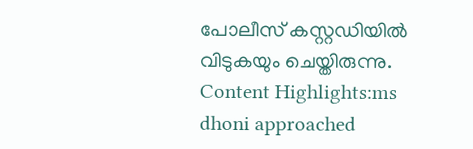പോലീസ് കസ്റ്റഡിയിൽ വിടുകയും ചെയ്തിരുന്നു. Content Highlights:ms dhoni approached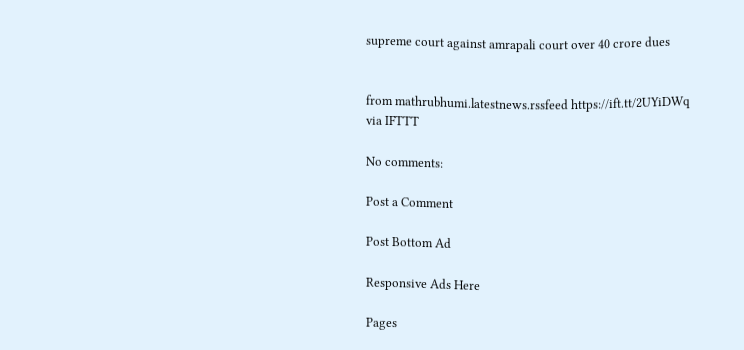supreme court against amrapali court over 40 crore dues


from mathrubhumi.latestnews.rssfeed https://ift.tt/2UYiDWq
via IFTTT

No comments:

Post a Comment

Post Bottom Ad

Responsive Ads Here

Pages